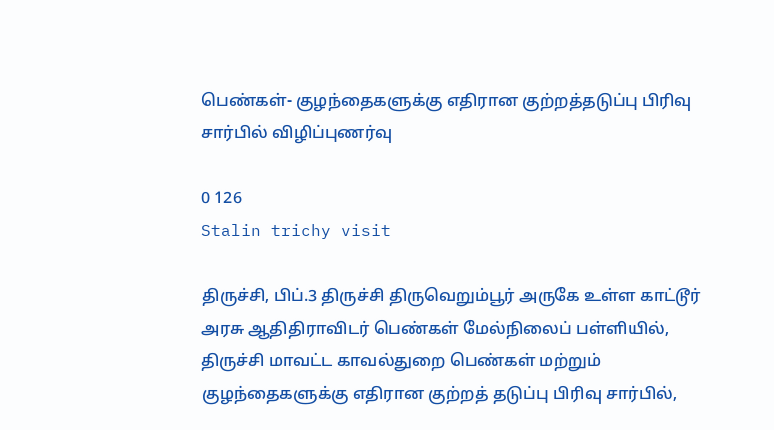பெண்கள்- குழந்தைகளுக்கு எதிரான குற்றத்தடுப்பு பிரிவு சார்பில் விழிப்புணர்வு

0 126
Stalin trichy visit

திருச்சி, பிப்.3 திருச்சி திருவெறும்பூர் அருகே உள்ள காட்டூர் அரசு ஆதிதிராவிடர் பெண்கள் மேல்நிலைப் பள்ளியில், திருச்சி மாவட்ட காவல்துறை பெண்கள் மற்றும் குழந்தைகளுக்கு எதிரான குற்றத் தடுப்பு பிரிவு சார்பில்,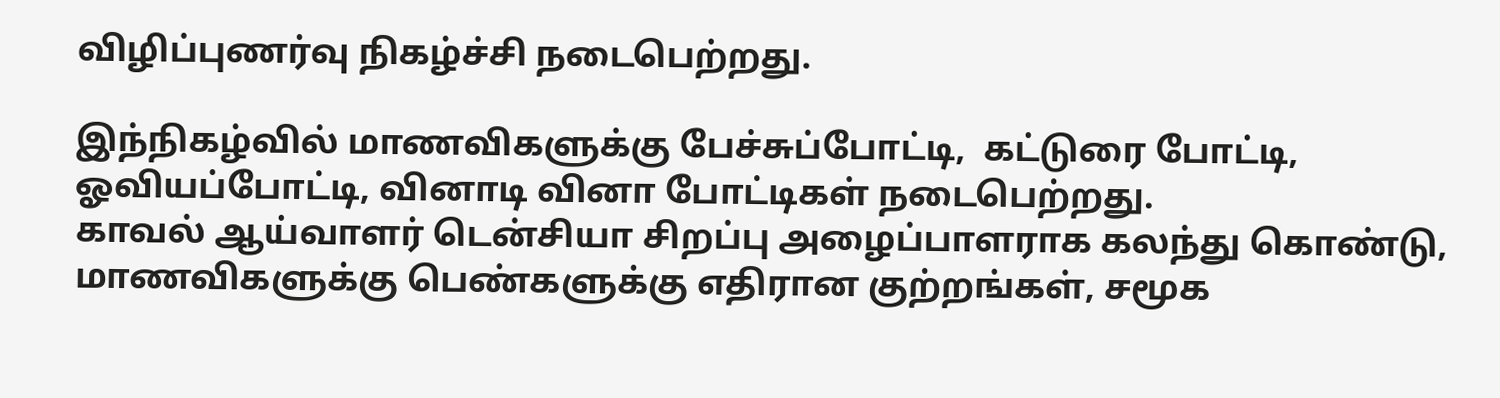விழிப்புணர்வு நிகழ்ச்சி நடைபெற்றது.

இந்நிகழ்வில் மாணவிகளுக்கு பேச்சுப்போட்டி,  கட்டுரை போட்டி, ஓவியப்போட்டி, வினாடி வினா போட்டிகள் நடைபெற்றது.
காவல் ஆய்வாளர் டென்சியா சிறப்பு அழைப்பாளராக கலந்து கொண்டு, மாணவிகளுக்கு பெண்களுக்கு எதிரான குற்றங்கள், சமூக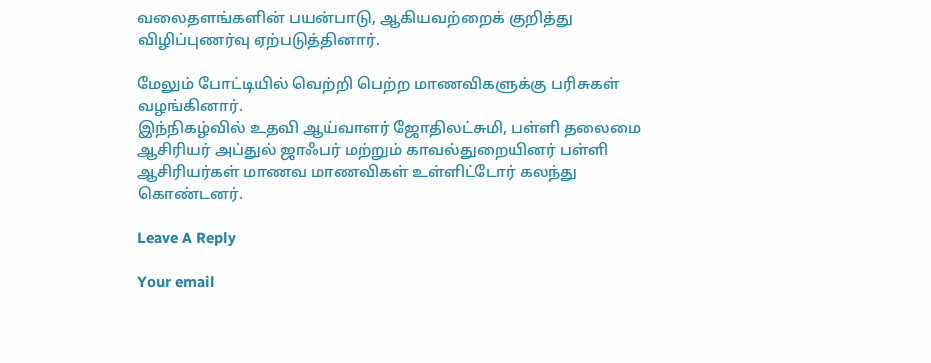வலைதளங்களின் பயன்பாடு, ஆகியவற்றைக் குறித்து விழிப்புணர்வு ஏற்படுத்தினார்.

மேலும் போட்டியில் வெற்றி பெற்ற மாணவிகளுக்கு பரிசுகள் வழங்கினார்.
இந்நிகழ்வில் உதவி ஆய்வாளர் ஜோதிலட்சுமி, பள்ளி தலைமை ஆசிரியர் அப்துல் ஜாஃபர் மற்றும் காவல்துறையினர் பள்ளி ஆசிரியர்கள் மாணவ மாணவிகள் உள்ளிட்டோர் கலந்து கொண்டனர்.

Leave A Reply

Your email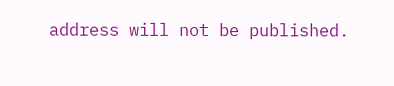address will not be published.